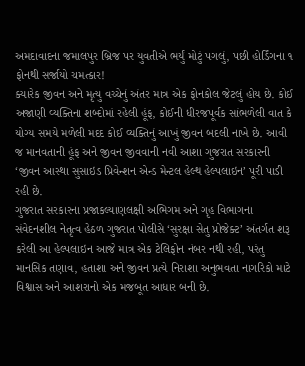અમદાવાદના જમાલપુર બ્રિજ પર યુવતીએ ભર્યું મોટું પગલું, પછી હોર્ડિંગના ૧ ફોનથી સર્જાયો ચમત્કાર!
ક્યારેક જીવન અને મૃત્યુ વચ્ચેનું અંતર માત્ર એક ફોનકોલ જેટલું હોય છે. કોઈ અજાણી વ્યક્તિના શબ્દોમાં રહેલી હૂંફ, કોઈની ધીરજપૂર્વક સાંભળેલી વાત કે યોગ્ય સમયે મળેલી મદદ કોઈ વ્યક્તિનું આખું જીવન બદલી નાખે છે. આવી જ માનવતાની હૂંફ અને જીવન જીવવાની નવી આશા ગુજરાત સરકારની ‘જીવન આસ્થા સુસાઇડ પ્રિવેન્શન એન્ડ મેન્ટલ હેલ્થ હેલ્પલાઇન’ પૂરી પાડી રહી છે.
ગુજરાત સરકારના પ્રજાકલ્યાણલક્ષી અભિગમ અને ગૃહ વિભાગના સંવેદનશીલ નેતૃત્વ હેઠળ ગુજરાત પોલીસે ‘સુરક્ષા સેતુ પ્રોજેક્ટ’ અંતર્ગત શરૂ કરેલી આ હેલ્પલાઇન આજે માત્ર એક ટેલિફોન નંબર નથી રહી, પરંતુ માનસિક તણાવ, હતાશા અને જીવન પ્રત્યે નિરાશા અનુભવતા નાગરિકો માટે વિશ્વાસ અને આશરાનો એક મજબૂત આધાર બની છે.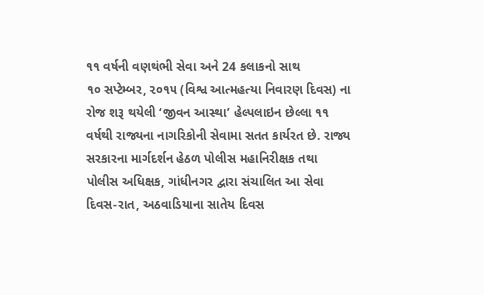૧૧ વર્ષની વણથંભી સેવા અને 24 કલાકનો સાથ
૧૦ સપ્ટેમ્બર, ૨૦૧૫ (વિશ્વ આત્મહત્યા નિવારણ દિવસ) ના રોજ શરૂ થયેલી ‘જીવન આસ્થા’ હેલ્પલાઇન છેલ્લા ૧૧ વર્ષથી રાજ્યના નાગરિકોની સેવામા સતત કાર્યરત છે. રાજ્ય સરકારના માર્ગદર્શન હેઠળ પોલીસ મહાનિરીક્ષક તથા પોલીસ અધિક્ષક, ગાંધીનગર દ્વારા સંચાલિત આ સેવા દિવસ-રાત, અઠવાડિયાના સાતેય દિવસ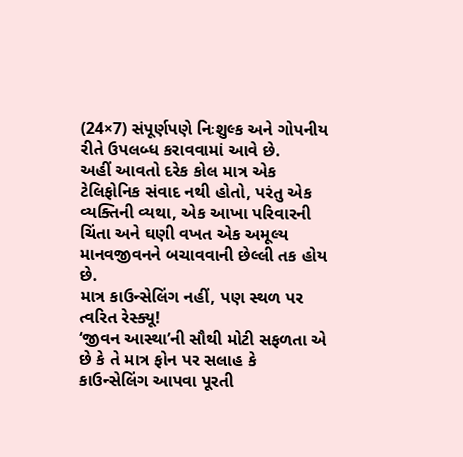(24×7) સંપૂર્ણપણે નિઃશુલ્ક અને ગોપનીય રીતે ઉપલબ્ધ કરાવવામાં આવે છે.
અહીં આવતો દરેક કોલ માત્ર એક ટેલિફોનિક સંવાદ નથી હોતો, પરંતુ એક વ્યક્તિની વ્યથા, એક આખા પરિવારની ચિંતા અને ઘણી વખત એક અમૂલ્ય માનવજીવનને બચાવવાની છેલ્લી તક હોય છે.
માત્ર કાઉન્સેલિંગ નહીં, પણ સ્થળ પર ત્વરિત રેસ્ક્યૂ!
‘જીવન આસ્થા’ની સૌથી મોટી સફળતા એ છે કે તે માત્ર ફોન પર સલાહ કે કાઉન્સેલિંગ આપવા પૂરતી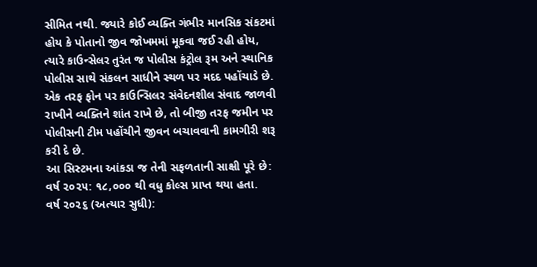સીમિત નથી. જ્યારે કોઈ વ્યક્તિ ગંભીર માનસિક સંકટમાં હોય કે પોતાનો જીવ જોખમમાં મૂકવા જઈ રહી હોય, ત્યારે કાઉન્સેલર તુરંત જ પોલીસ કંટ્રોલ રૂમ અને સ્થાનિક પોલીસ સાથે સંકલન સાધીને સ્થળ પર મદદ પહોંચાડે છે. એક તરફ ફોન પર કાઉન્સિલર સંવેદનશીલ સંવાદ જાળવી રાખીને વ્યક્તિને શાંત રાખે છે, તો બીજી તરફ જમીન પર પોલીસની ટીમ પહોંચીને જીવન બચાવવાની કામગીરી શરૂ કરી દે છે.
આ સિસ્ટમના આંકડા જ તેની સફળતાની સાક્ષી પૂરે છે:
વર્ષ ૨૦૨૫: ૧૮,૦૦૦ થી વધુ કોલ્સ પ્રાપ્ત થયા હતા.
વર્ષ ૨૦૨૬ (અત્યાર સુધી):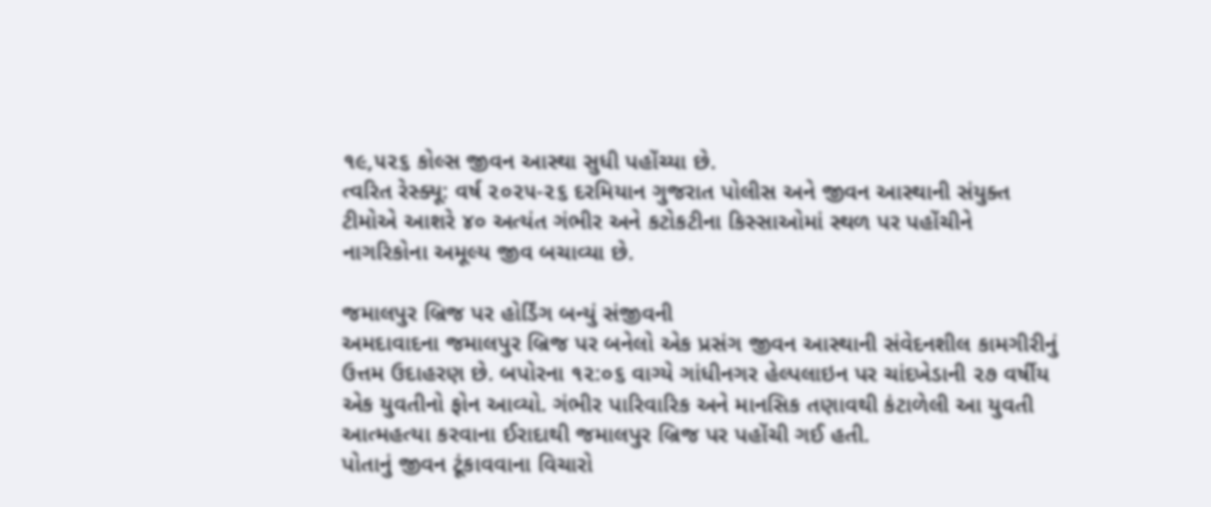૧૯,૫૨૬ કોલ્સ જીવન આસ્થા સુધી પહોંચ્યા છે.
ત્વરિત રેસ્ક્યૂ: વર્ષ ૨૦૨૫-૨૬ દરમિયાન ગુજરાત પોલીસ અને જીવન આસ્થાની સંયુક્ત ટીમોએ આશરે ૪૦ અત્યંત ગંભીર અને કટોકટીના કિસ્સાઓમાં સ્થળ પર પહોંચીને નાગરિકોના અમૂલ્ય જીવ બચાવ્યા છે.

જમાલપુર બ્રિજ પર હોર્ડિંગ બન્યું સંજીવની
અમદાવાદના જમાલપુર બ્રિજ પર બનેલો એક પ્રસંગ જીવન આસ્થાની સંવેદનશીલ કામગીરીનું ઉત્તમ ઉદાહરણ છે. બપોરના ૧૨:૦૬ વાગ્યે ગાંધીનગર હેલ્પલાઇન પર ચાંદખેડાની ૨૭ વર્ષીય એક યુવતીનો ફોન આવ્યો. ગંભીર પારિવારિક અને માનસિક તણાવથી કંટાળેલી આ યુવતી આત્મહત્યા કરવાના ઈરાદાથી જમાલપુર બ્રિજ પર પહોંચી ગઈ હતી.
પોતાનું જીવન ટૂંકાવવાના વિચારો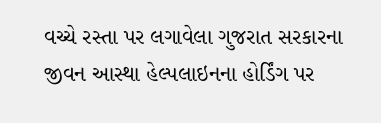વચ્ચે રસ્તા પર લગાવેલા ગુજરાત સરકારના જીવન આસ્થા હેલ્પલાઇનના હોર્ડિંગ પર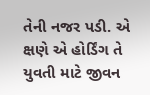તેની નજર પડી. એ ક્ષણે એ હોર્ડિંગ તે યુવતી માટે જીવન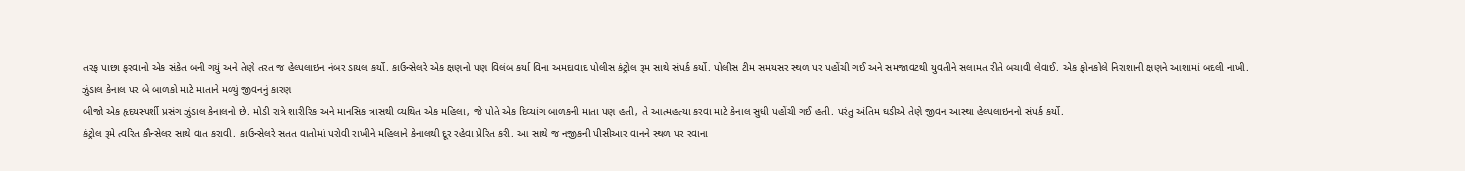તરફ પાછા ફરવાનો એક સંકેત બની ગયું અને તેણે તરત જ હેલ્પલાઇન નંબર ડાયલ કર્યો. કાઉન્સેલરે એક ક્ષણનો પણ વિલંબ કર્યા વિના અમદાવાદ પોલીસ કંટ્રોલ રૂમ સાથે સંપર્ક કર્યો. પોલીસ ટીમ સમયસર સ્થળ પર પહોંચી ગઈ અને સમજાવટથી યુવતીને સલામત રીતે બચાવી લેવાઈ. એક ફોનકોલે નિરાશાની ક્ષણને આશામાં બદલી નાખી.
ઝુંડાલ કેનાલ પર બે બાળકો માટે માતાને મળ્યું જીવનનું કારણ
બીજો એક હૃદયસ્પર્શી પ્રસંગ ઝુંડાલ કેનાલનો છે. મોડી રાત્રે શારીરિક અને માનસિક ત્રાસથી વ્યથિત એક મહિલા, જે પોતે એક દિવ્યાંગ બાળકની માતા પણ હતી, તે આત્મહત્યા કરવા માટે કેનાલ સુધી પહોંચી ગઈ હતી. પરંતુ અંતિમ ઘડીએ તેણે જીવન આસ્થા હેલ્પલાઇનનો સંપર્ક કર્યો.
કંટ્રોલ રૂમે ત્વરિત કૌન્સેલર સાથે વાત કરાવી. કાઉન્સેલરે સતત વાતોમાં પરોવી રાખીને મહિલાને કેનાલથી દૂર રહેવા પ્રેરિત કરી. આ સાથે જ નજીકની પીસીઆર વાનને સ્થળ પર રવાના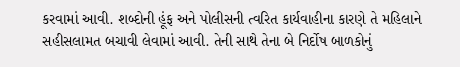કરવામાં આવી. શબ્દોની હૂંફ અને પોલીસની ત્વરિત કાર્યવાહીના કારણે તે મહિલાને સહીસલામત બચાવી લેવામાં આવી. તેની સાથે તેના બે નિર્દોષ બાળકોનું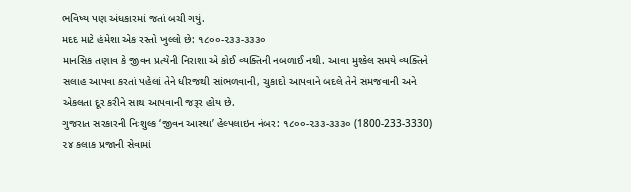ભવિષ્ય પણ અંધકારમાં જતાં બચી ગયું.
મદદ માટે હંમેશા એક રસ્તો ખુલ્લો છે: ૧૮૦૦-૨૩૩-૩૩૩૦
માનસિક તણાવ કે જીવન પ્રત્યેની નિરાશા એ કોઈ વ્યક્તિની નબળાઈ નથી. આવા મુશ્કેલ સમયે વ્યક્તિને સલાહ આપવા કરતાં પહેલાં તેને ધીરજથી સાંભળવાની, ચુકાદો આપવાને બદલે તેને સમજવાની અને એકલતા દૂર કરીને સાથ આપવાની જરૂર હોય છે.
ગુજરાત સરકારની નિઃશુલ્ક ‘જીવન આસ્થા’ હેલ્પલાઇન નંબર: ૧૮૦૦-૨૩૩-૩૩૩૦ (1800-233-3330) ૨૪ કલાક પ્રજાની સેવામાં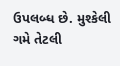ઉપલબ્ધ છે. મુશ્કેલી ગમે તેટલી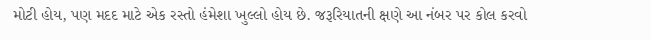મોટી હોય, પણ મદદ માટે એક રસ્તો હંમેશા ખુલ્લો હોય છે. જરૂરિયાતની ક્ષણે આ નંબર પર કોલ કરવો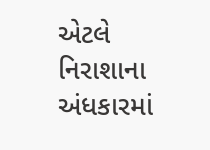એટલે નિરાશાના અંધકારમાં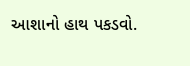આશાનો હાથ પકડવો.